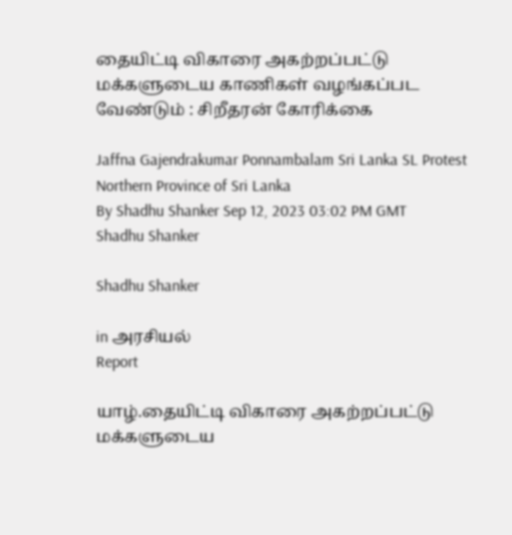தையிட்டி விகாரை அகற்றப்பட்டு மக்களுடைய காணிகள் வழங்கப்பட வேண்டும் : சிறீதரன் கோரிக்கை

Jaffna Gajendrakumar Ponnambalam Sri Lanka SL Protest Northern Province of Sri Lanka
By Shadhu Shanker Sep 12, 2023 03:02 PM GMT
Shadhu Shanker

Shadhu Shanker

in அரசியல்
Report

யாழ்.தையிட்டி விகாரை அகற்றப்பட்டு மக்களுடைய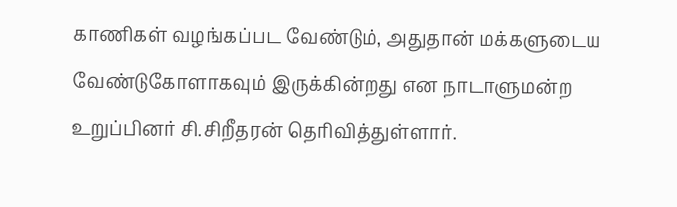காணிகள் வழங்கப்பட வேண்டும், அதுதான் மக்களுடைய வேண்டுகோளாகவும் இருக்கின்றது என நாடாளுமன்ற உறுப்பினர் சி.சிறீதரன் தெரிவித்துள்ளார்.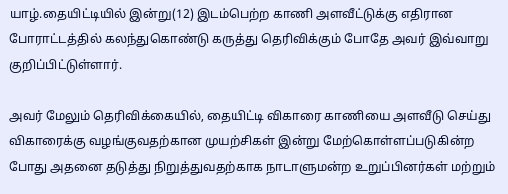யாழ்.தையிட்டியில் இன்று(12) இடம்பெற்ற காணி அளவீட்டுக்கு எதிரான போராட்டத்தில் கலந்துகொண்டு கருத்து தெரிவிக்கும் போதே அவர் இவ்வாறு குறிப்பிட்டுள்ளார்.

அவர் மேலும் தெரிவிக்கையில், தையிட்டி விகாரை காணியை அளவீடு செய்து விகாரைக்கு வழங்குவதற்கான முயற்சிகள் இன்று மேற்கொள்ளப்படுகின்ற போது அதனை தடுத்து நிறுத்துவதற்காக நாடாளுமன்ற உறுப்பினர்கள் மற்றும்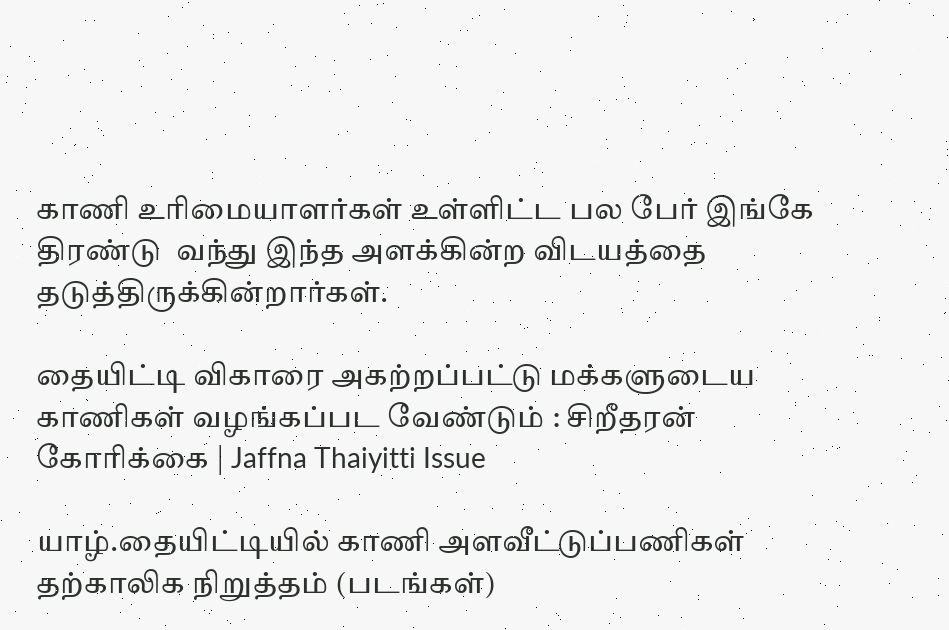காணி உரிமையாளர்கள் உள்ளிட்ட பல பேர் இங்கே திரண்டு  வந்து இந்த அளக்கின்ற விடயத்தை தடுத்திருக்கின்றார்கள்.

தையிட்டி விகாரை அகற்றப்பட்டு மக்களுடைய காணிகள் வழங்கப்பட வேண்டும் : சிறீதரன் கோரிக்கை | Jaffna Thaiyitti Issue

யாழ்.தையிட்டியில் காணி அளவீட்டுப்பணிகள் தற்காலிக நிறுத்தம் (படங்கள்)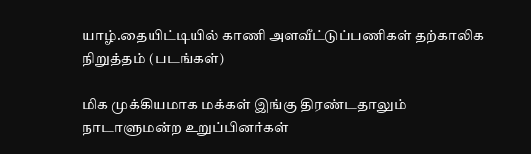யாழ்.தையிட்டியில் காணி அளவீட்டுப்பணிகள் தற்காலிக நிறுத்தம் (படங்கள்)

மிக முக்கியமாக மக்கள் இங்கு திரண்டதாலும் நாடாளுமன்ற உறுப்பினர்கள்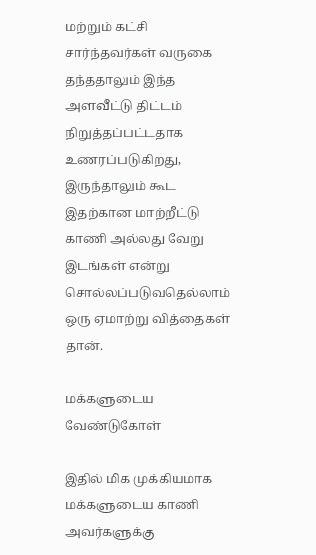மற்றும் கட்சி சார்ந்தவர்கள் வருகை தந்ததாலும் இந்த அளவீட்டு திட்டம் நிறுத்தப்பட்டதாக உணரப்படுகிறது, இருந்தாலும் கூட இதற்கான மாற்றீட்டு காணி அல்லது வேறு இடங்கள் என்று சொல்லப்படுவதெல்லாம் ஒரு ஏமாற்று வித்தைகள் தான்.

மக்களுடைய வேண்டுகோள்

இதில் மிக முக்கியமாக மக்களுடைய காணி அவர்களுக்கு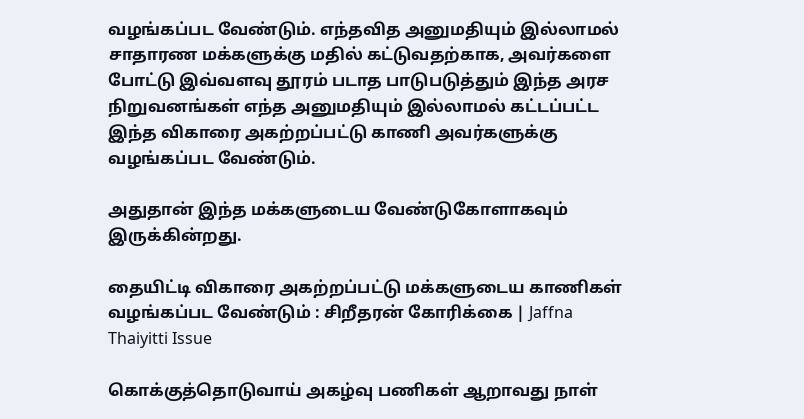வழங்கப்பட வேண்டும். எந்தவித அனுமதியும் இல்லாமல் சாதாரண மக்களுக்கு மதில் கட்டுவதற்காக, அவர்களை போட்டு இவ்வளவு தூரம் படாத பாடுபடுத்தும் இந்த அரச நிறுவனங்கள் எந்த அனுமதியும் இல்லாமல் கட்டப்பட்ட இந்த விகாரை அகற்றப்பட்டு காணி அவர்களுக்கு வழங்கப்பட வேண்டும்.

அதுதான் இந்த மக்களுடைய வேண்டுகோளாகவும் இருக்கின்றது.

தையிட்டி விகாரை அகற்றப்பட்டு மக்களுடைய காணிகள் வழங்கப்பட வேண்டும் : சிறீதரன் கோரிக்கை | Jaffna Thaiyitti Issue

கொக்குத்தொடுவாய் அகழ்வு பணிகள் ஆறாவது நாள்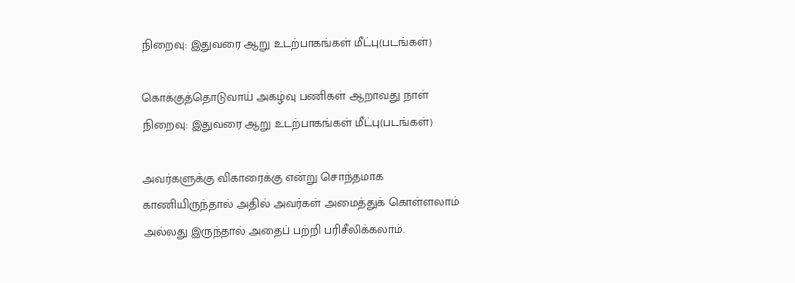நிறைவு: இதுவரை ஆறு உடற்பாகங்கள் மீட்பு(படங்கள்)

கொக்குத்தொடுவாய் அகழ்வு பணிகள் ஆறாவது நாள் நிறைவு: இதுவரை ஆறு உடற்பாகங்கள் மீட்பு(படங்கள்)

அவர்களுக்கு விகாரைக்கு என்று சொந்தமாக காணியிருந்தால் அதில் அவர்கள் அமைத்துக் கொள்ளலாம் அல்லது இருந்தால் அதைப் பற்றி பரிசீலிக்கலாம்.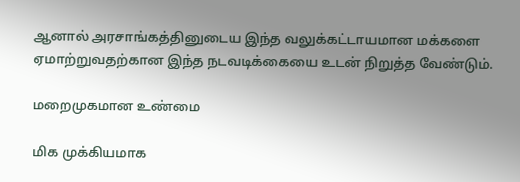ஆனால் அரசாங்கத்தினுடைய இந்த வலுக்கட்டாயமான மக்களை ஏமாற்றுவதற்கான இந்த நடவடிக்கையை உடன் நிறுத்த வேண்டும்.

மறைமுகமான உண்மை

மிக முக்கியமாக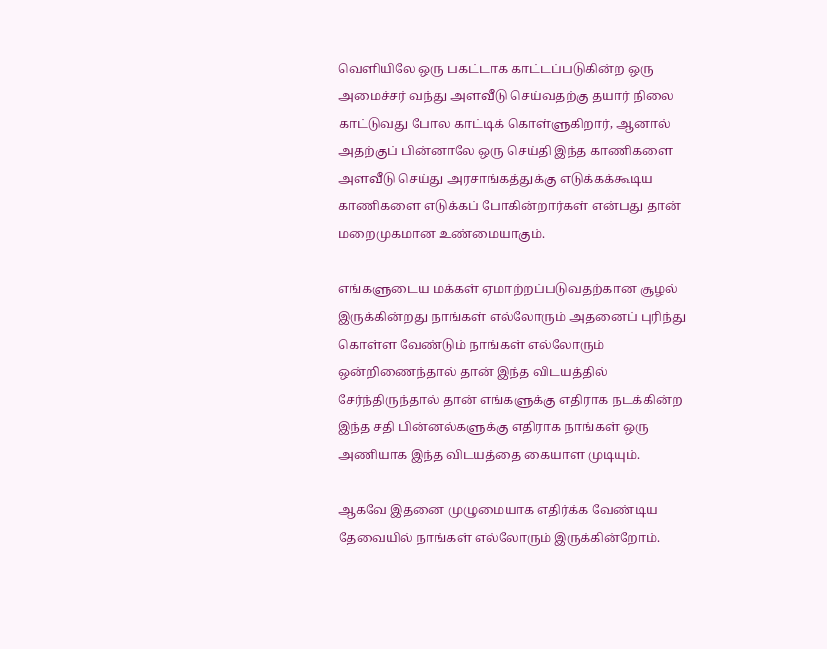வெளியிலே ஒரு பகட்டாக காட்டப்படுகின்ற ஒரு அமைச்சர் வந்து அளவீடு செய்வதற்கு தயார் நிலை காட்டுவது போல காட்டிக் கொள்ளுகிறார், ஆனால் அதற்குப் பின்னாலே ஒரு செய்தி இந்த காணிகளை அளவீடு செய்து அரசாங்கத்துக்கு எடுக்கக்கூடிய காணிகளை எடுக்கப் போகின்றார்கள் என்பது தான் மறைமுகமான உண்மையாகும்.

எங்களுடைய மக்கள் ஏமாற்றப்படுவதற்கான சூழல் இருக்கின்றது நாங்கள் எல்லோரும் அதனைப் புரிந்து கொள்ள வேண்டும் நாங்கள் எல்லோரும் ஒன்றிணைந்தால் தான் இந்த விடயத்தில் சேர்ந்திருந்தால் தான் எங்களுக்கு எதிராக நடக்கின்ற இந்த சதி பின்னல்களுக்கு எதிராக நாங்கள் ஒரு அணியாக இந்த விடயத்தை கையாள முடியும்.

ஆகவே இதனை முழுமையாக எதிர்க்க வேண்டிய தேவையில் நாங்கள் எல்லோரும் இருக்கின்றோம்.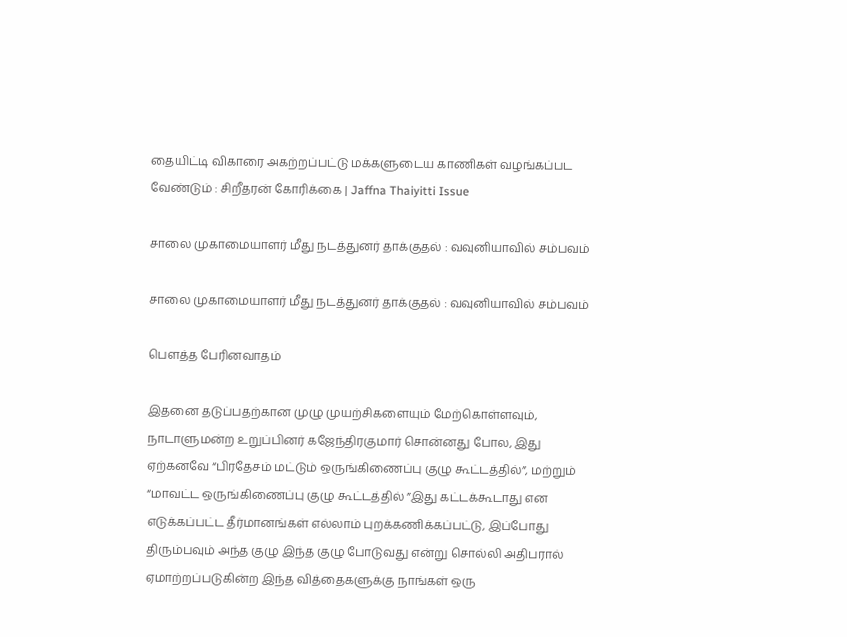தையிட்டி விகாரை அகற்றப்பட்டு மக்களுடைய காணிகள் வழங்கப்பட வேண்டும் : சிறீதரன் கோரிக்கை | Jaffna Thaiyitti Issue

சாலை முகாமையாளர் மீது நடத்துனர் தாக்குதல் : வவுனியாவில் சம்பவம்

சாலை முகாமையாளர் மீது நடத்துனர் தாக்குதல் : வவுனியாவில் சம்பவம்

பௌத்த பேரினவாதம்

இதனை தடுப்பதற்கான முழு முயற்சிகளையும் மேற்கொள்ளவும், நாடாளுமன்ற உறுப்பினர் கஜேந்திரகுமார் சொன்னது போல, இது ஏற்கனவே “பிரதேசம் மட்டும் ஒருங்கிணைப்பு குழு கூட்டத்தில்”, மற்றும் “மாவட்ட ஒருங்கிணைப்பு குழு கூட்டத்தில் ”இது கட்டக்கூடாது என எடுக்கப்பட்ட தீர்மானங்கள் எல்லாம் புறக்கணிக்கப்பட்டு, இப்போது திரும்பவும் அந்த குழு இந்த குழு போடுவது என்று சொல்லி அதிபரால் ஏமாற்றப்படுகின்ற இந்த வித்தைகளுக்கு நாங்கள் ஒரு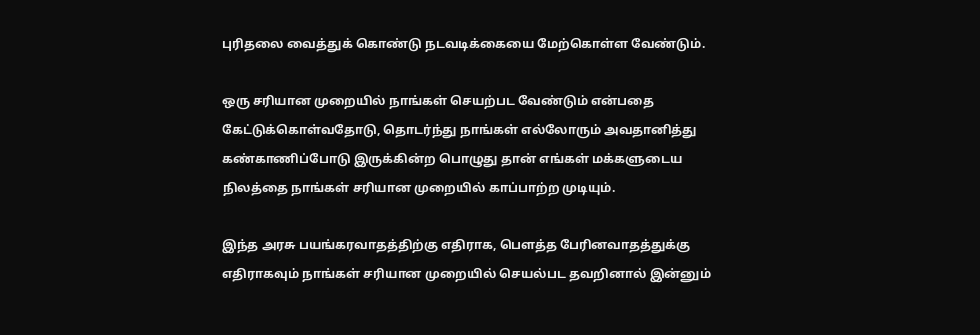புரிதலை வைத்துக் கொண்டு நடவடிக்கையை மேற்கொள்ள வேண்டும்.

ஒரு சரியான முறையில் நாங்கள் செயற்பட வேண்டும் என்பதை கேட்டுக்கொள்வதோடு, தொடர்ந்து நாங்கள் எல்லோரும் அவதானித்து கண்காணிப்போடு இருக்கின்ற பொழுது தான் எங்கள் மக்களுடைய நிலத்தை நாங்கள் சரியான முறையில் காப்பாற்ற முடியும்.

இந்த அரசு பயங்கரவாதத்திற்கு எதிராக, பௌத்த பேரினவாதத்துக்கு எதிராகவும் நாங்கள் சரியான முறையில் செயல்பட தவறினால் இன்னும்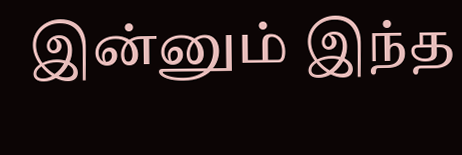இன்னும் இந்த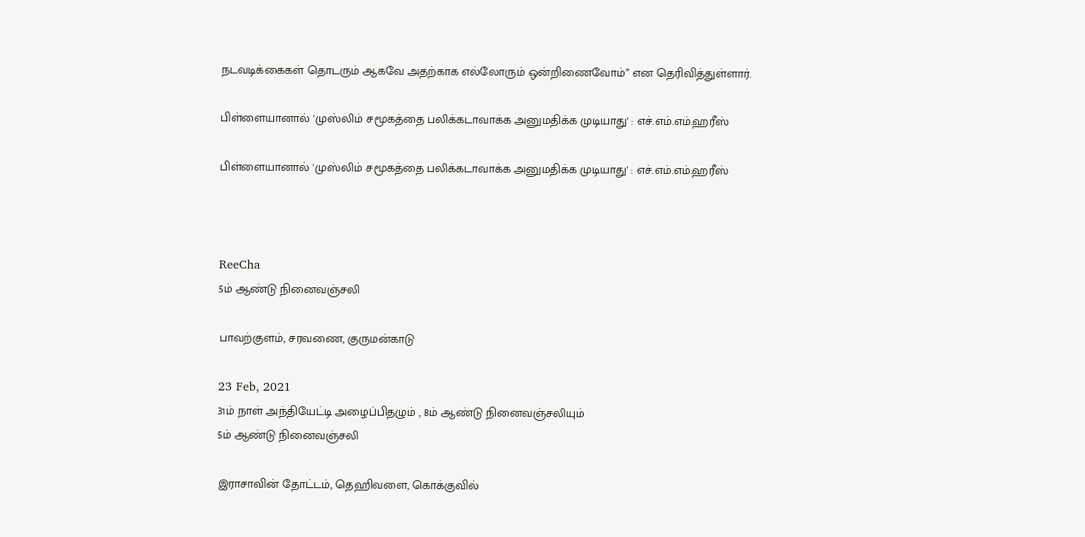நடவடிக்கைகள் தொடரும் ஆகவே அதற்காக எல்லோரும் ஒன்றிணைவோம்” என தெரிவித்துள்ளார்.

பிள்ளையானால் 'முஸ்லிம் சமூகத்தை பலிக்கடாவாக்க அனுமதிக்க முடியாது' : எச்.எம்.எம்.ஹரீஸ்

பிள்ளையானால் 'முஸ்லிம் சமூகத்தை பலிக்கடாவாக்க அனுமதிக்க முடியாது' : எச்.எம்.எம்.ஹரீஸ்



ReeCha
5ம் ஆண்டு நினைவஞ்சலி

பாவற்குளம், சரவணை, குருமன்காடு

23 Feb, 2021
31ம் நாள் அந்தியேட்டி அழைப்பிதழும் , 8ம் ஆண்டு நினைவஞ்சலியும்
5ம் ஆண்டு நினைவஞ்சலி

இராசாவின் தோட்டம், தெஹிவளை, கொக்குவில்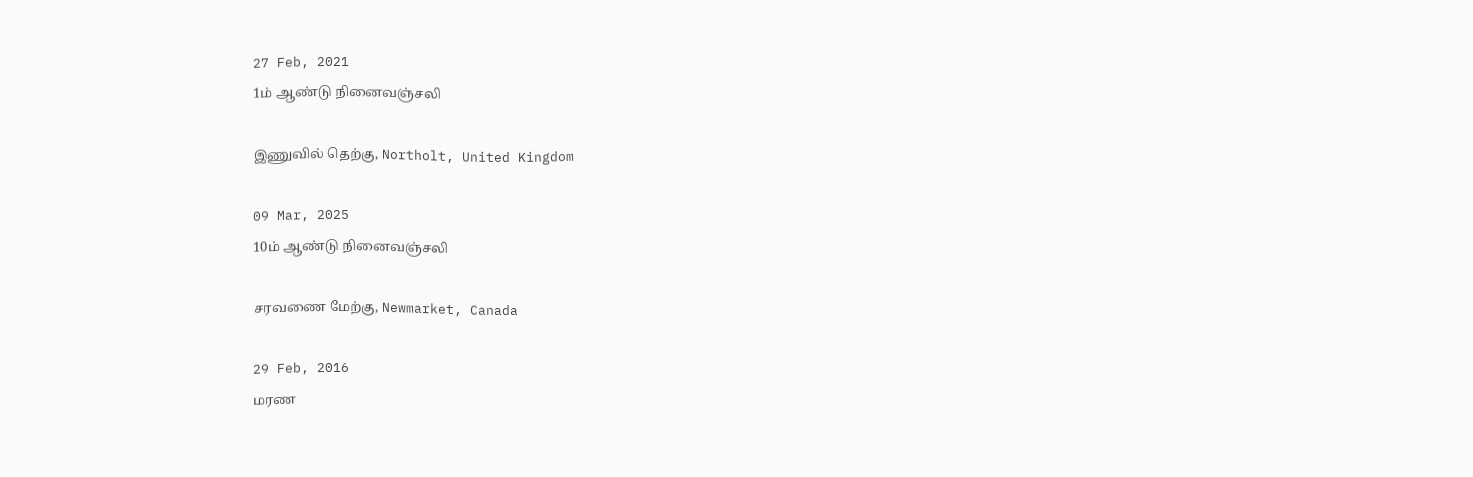27 Feb, 2021
1ம் ஆண்டு நினைவஞ்சலி

இணுவில் தெற்கு, Northolt, United Kingdom

09 Mar, 2025
10ம் ஆண்டு நினைவஞ்சலி

சரவணை மேற்கு, Newmarket, Canada

29 Feb, 2016
மரண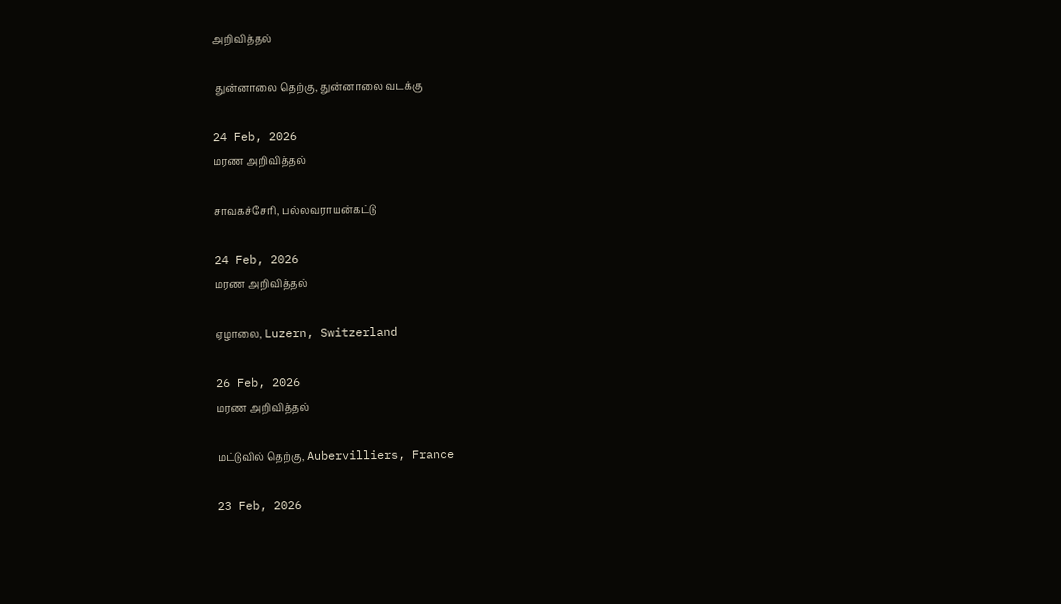அறிவித்தல்

 துன்னாலை தெற்கு, துன்னாலை வடக்கு

24 Feb, 2026
மரண அறிவித்தல்

சாவகச்சேரி, பல்லவராயன்கட்டு

24 Feb, 2026
மரண அறிவித்தல்

ஏழாலை, Luzern, Switzerland

26 Feb, 2026
மரண அறிவித்தல்

மட்டுவில் தெற்கு, Aubervilliers, France

23 Feb, 2026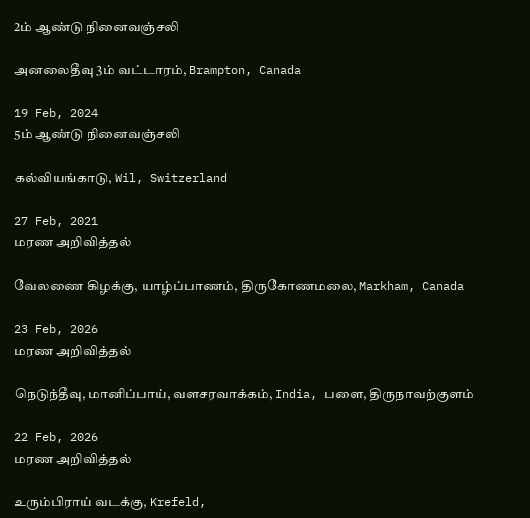2ம் ஆண்டு நினைவஞ்சலி

அனலைதீவு 3ம் வட்டாரம், Brampton, Canada

19 Feb, 2024
5ம் ஆண்டு நினைவஞ்சலி

கல்வியங்காடு, Wil, Switzerland

27 Feb, 2021
மரண அறிவித்தல்

வேலணை கிழக்கு, யாழ்ப்பாணம், திருகோணமலை, Markham, Canada

23 Feb, 2026
மரண அறிவித்தல்

நெடுந்தீவு, மானிப்பாய், வளசரவாக்கம், India, பளை, திருநாவற்குளம்

22 Feb, 2026
மரண அறிவித்தல்

உரும்பிராய் வடக்கு, Krefeld,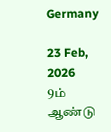Germany

23 Feb, 2026
9ம் ஆண்டு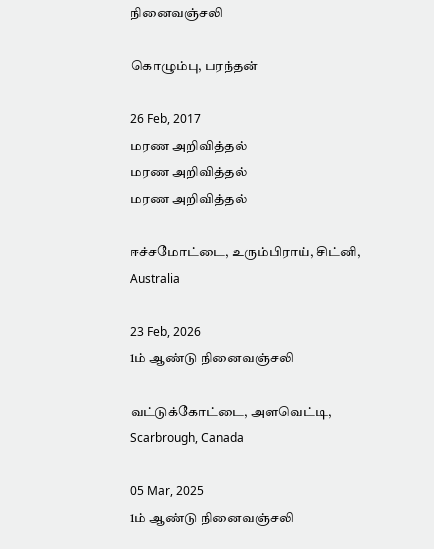நினைவஞ்சலி

கொழும்பு, பரந்தன்

26 Feb, 2017
மரண அறிவித்தல்
மரண அறிவித்தல்
மரண அறிவித்தல்

ஈச்சமோட்டை, உரும்பிராய், சிட்னி, Australia

23 Feb, 2026
1ம் ஆண்டு நினைவஞ்சலி

வட்டுக்கோட்டை, அளவெட்டி, Scarbrough, Canada

05 Mar, 2025
1ம் ஆண்டு நினைவஞ்சலி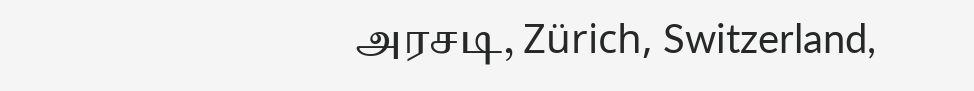அரசடி, Zürich, Switzerland,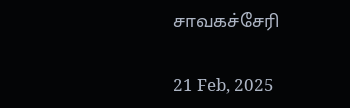சாவகச்சேரி

21 Feb, 2025